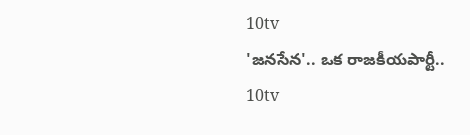10tv
'జనసేన'.. ఒక రాజకీయపార్టీ..
10tv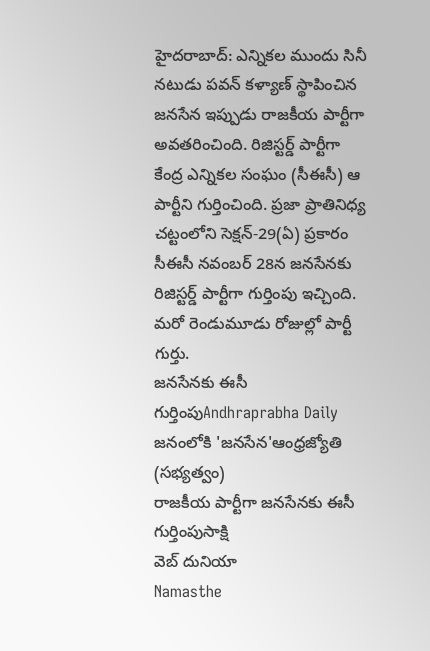హైదరాబాద్: ఎన్నికల ముందు సినీ నటుడు పవన్ కళ్యాణ్ స్థాపించిన జనసేన ఇప్పుడు రాజకీయ పార్టీగా అవతరించింది. రిజిస్టర్డ్ పార్టీగా కేంద్ర ఎన్నికల సంఘం (సీఈసీ) ఆ పార్టీని గుర్తించింది. ప్రజా ప్రాతినిధ్య చట్టంలోని సెక్షన్-29(ఏ) ప్రకారం సీఈసీ నవంబర్ 28న జనసేనకు రిజిస్టర్డ్ పార్టీగా గుర్తింపు ఇచ్చింది. మరో రెండుమూడు రోజుల్లో పార్టీ గుర్తు.
జనసేనకు ఈసీ గుర్తింపుAndhraprabha Daily
జనంలోకి 'జనసేన'ఆంధ్రజ్యోతి (సభ్యత్వం)
రాజకీయ పార్టీగా జనసేనకు ఈసీ గుర్తింపుసాక్షి
వెబ్ దునియా
Namasthe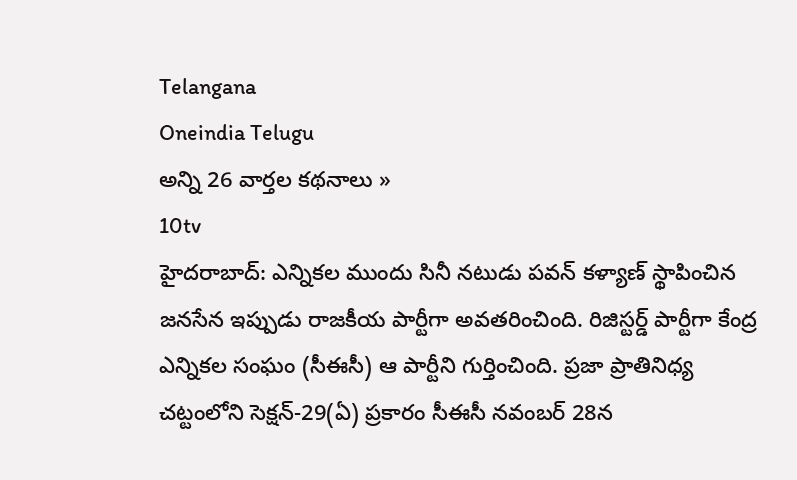Telangana
Oneindia Telugu
అన్ని 26 వార్తల కథనాలు »
10tv
హైదరాబాద్: ఎన్నికల ముందు సినీ నటుడు పవన్ కళ్యాణ్ స్థాపించిన జనసేన ఇప్పుడు రాజకీయ పార్టీగా అవతరించింది. రిజిస్టర్డ్ పార్టీగా కేంద్ర ఎన్నికల సంఘం (సీఈసీ) ఆ పార్టీని గుర్తించింది. ప్రజా ప్రాతినిధ్య చట్టంలోని సెక్షన్-29(ఏ) ప్రకారం సీఈసీ నవంబర్ 28న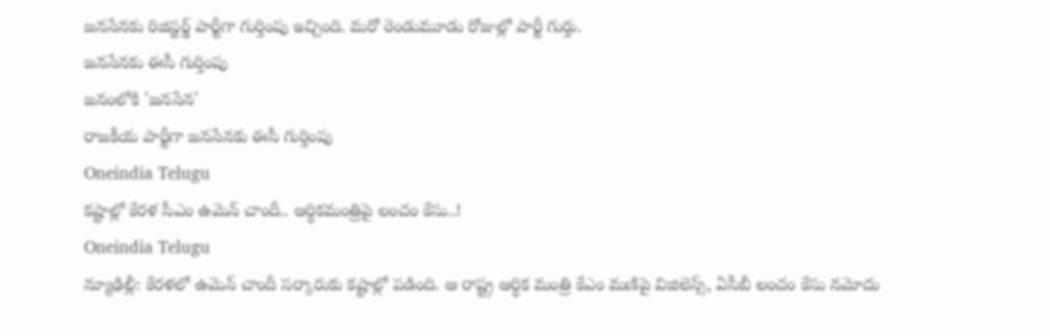జనసేనకు రిజిస్టర్డ్ పార్టీగా గుర్తింపు ఇచ్చింది. మరో రెండుమూడు రోజుల్లో పార్టీ గుర్తు.
జనసేనకు ఈసీ గుర్తింపు
జనంలోకి 'జనసేన'
రాజకీయ పార్టీగా జనసేనకు ఈసీ గుర్తింపు
Oneindia Telugu
కష్టాల్లో కేరళ సీఎం ఉమెన్ చాందీ.. ఆర్ధికమంత్రిపై లంచం కేసు..!
Oneindia Telugu
న్యూఢిల్లీ: కేరళలో ఉమెన్ చాందీ సర్కారుకు కష్టాల్లో పడింది. ఆ రాష్ట్ర ఆర్ధిక మంత్రి కేఎం మణిపై విజిలెన్స్, ఏసీబీ లంచం కేసు నమోదు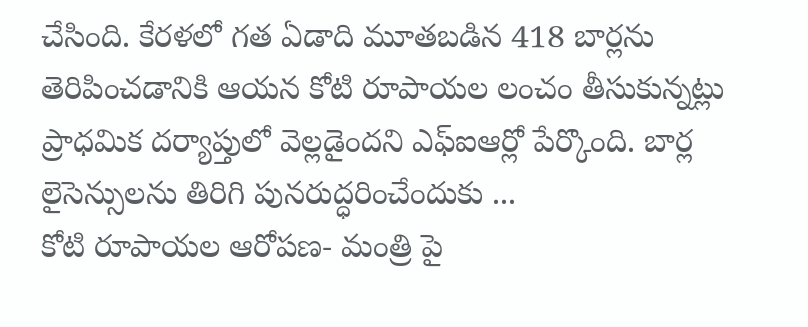చేసింది. కేరళలో గత ఏడాది మూతబడిన 418 బార్లను తెరిపించడానికి ఆయన కోటి రూపాయల లంచం తీసుకున్నట్లు ప్రాధమిక దర్యాప్తులో వెల్లడైందని ఎఫ్ఐఆర్లో పేర్కొంది. బార్ల లైసెన్సులను తిరిగి పునరుద్ధరించేందుకు ...
కోటి రూపాయల ఆరోపణ- మంత్రి పై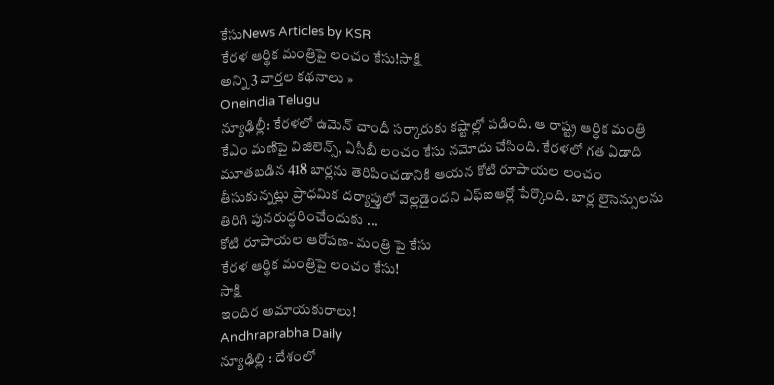కేసుNews Articles by KSR
కేరళ ఆర్థిక మంత్రిపై లంచం కేసు!సాక్షి
అన్ని 3 వార్తల కథనాలు »
Oneindia Telugu
న్యూఢిల్లీ: కేరళలో ఉమెన్ చాందీ సర్కారుకు కష్టాల్లో పడింది. ఆ రాష్ట్ర ఆర్ధిక మంత్రి కేఎం మణిపై విజిలెన్స్, ఏసీబీ లంచం కేసు నమోదు చేసింది. కేరళలో గత ఏడాది మూతబడిన 418 బార్లను తెరిపించడానికి ఆయన కోటి రూపాయల లంచం తీసుకున్నట్లు ప్రాధమిక దర్యాప్తులో వెల్లడైందని ఎఫ్ఐఆర్లో పేర్కొంది. బార్ల లైసెన్సులను తిరిగి పునరుద్ధరించేందుకు ...
కోటి రూపాయల ఆరోపణ- మంత్రి పై కేసు
కేరళ ఆర్థిక మంత్రిపై లంచం కేసు!
సాక్షి
ఇందిర అమాయకురాలు!
Andhraprabha Daily
న్యూఢిల్లి : దేశంలో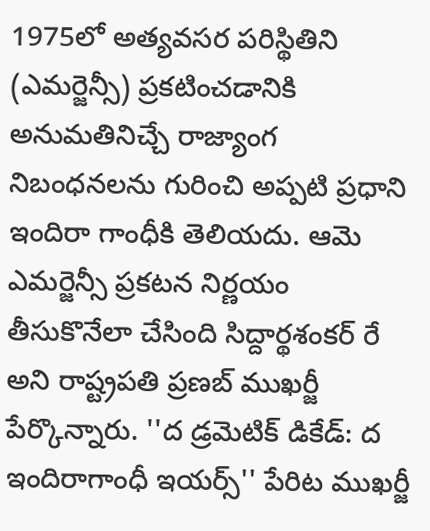1975లో అత్యవసర పరిస్థితిని (ఎమర్జెన్సీ) ప్రకటించడానికి అనుమతినిచ్చే రాజ్యాంగ నిబంధనలను గురించి అప్పటి ప్రధాని ఇందిరా గాంధీకి తెలియదు. ఆమె ఎమర్జెన్సీ ప్రకటన నిర్ణయం తీసుకొనేలా చేసింది సిద్దార్థశంకర్ రే అని రాష్ట్రపతి ప్రణబ్ ముఖర్జీ పేర్కొన్నారు. ''ద డ్రమెటిక్ డికేడ్: ద ఇందిరాగాంధీ ఇయర్స్'' పేరిట ముఖర్జీ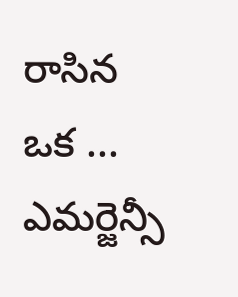రాసిన ఒక ...
ఎమర్జెన్సీ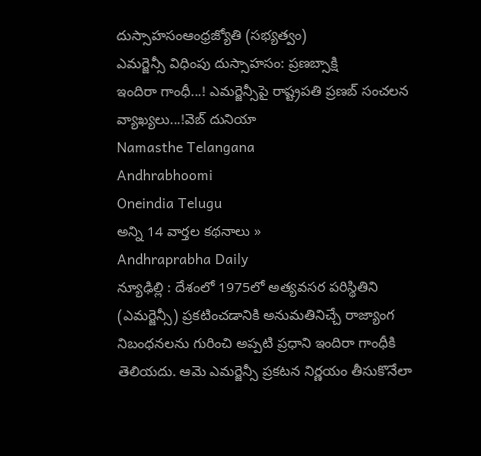దుస్సాహసంఆంధ్రజ్యోతి (సభ్యత్వం)
ఎమర్జెన్సీ విధింపు దుస్సాహసం: ప్రణబ్సాక్షి
ఇందిరా గాంధీ...! ఎమర్జెన్సీపై రాష్ట్రపతి ప్రణబ్ సంచలన వ్యాఖ్యలు...!వెబ్ దునియా
Namasthe Telangana
Andhrabhoomi
Oneindia Telugu
అన్ని 14 వార్తల కథనాలు »
Andhraprabha Daily
న్యూఢిల్లి : దేశంలో 1975లో అత్యవసర పరిస్థితిని (ఎమర్జెన్సీ) ప్రకటించడానికి అనుమతినిచ్చే రాజ్యాంగ నిబంధనలను గురించి అప్పటి ప్రధాని ఇందిరా గాంధీకి తెలియదు. ఆమె ఎమర్జెన్సీ ప్రకటన నిర్ణయం తీసుకొనేలా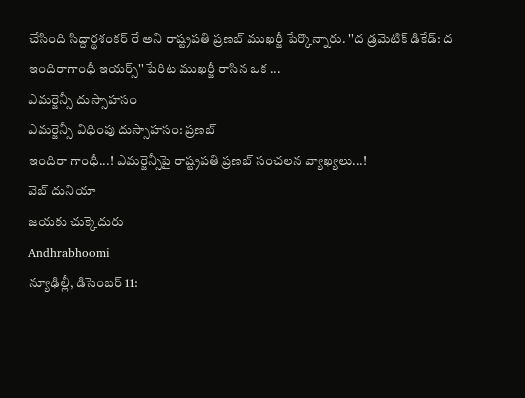చేసింది సిద్దార్థశంకర్ రే అని రాష్ట్రపతి ప్రణబ్ ముఖర్జీ పేర్కొన్నారు. ''ద డ్రమెటిక్ డికేడ్: ద ఇందిరాగాంధీ ఇయర్స్'' పేరిట ముఖర్జీ రాసిన ఒక ...
ఎమర్జెన్సీ దుస్సాహసం
ఎమర్జెన్సీ విధింపు దుస్సాహసం: ప్రణబ్
ఇందిరా గాంధీ...! ఎమర్జెన్సీపై రాష్ట్రపతి ప్రణబ్ సంచలన వ్యాఖ్యలు...!
వెబ్ దునియా
జయకు చుక్కెదురు
Andhrabhoomi
న్యూఢిల్లీ, డిసెంబర్ 11: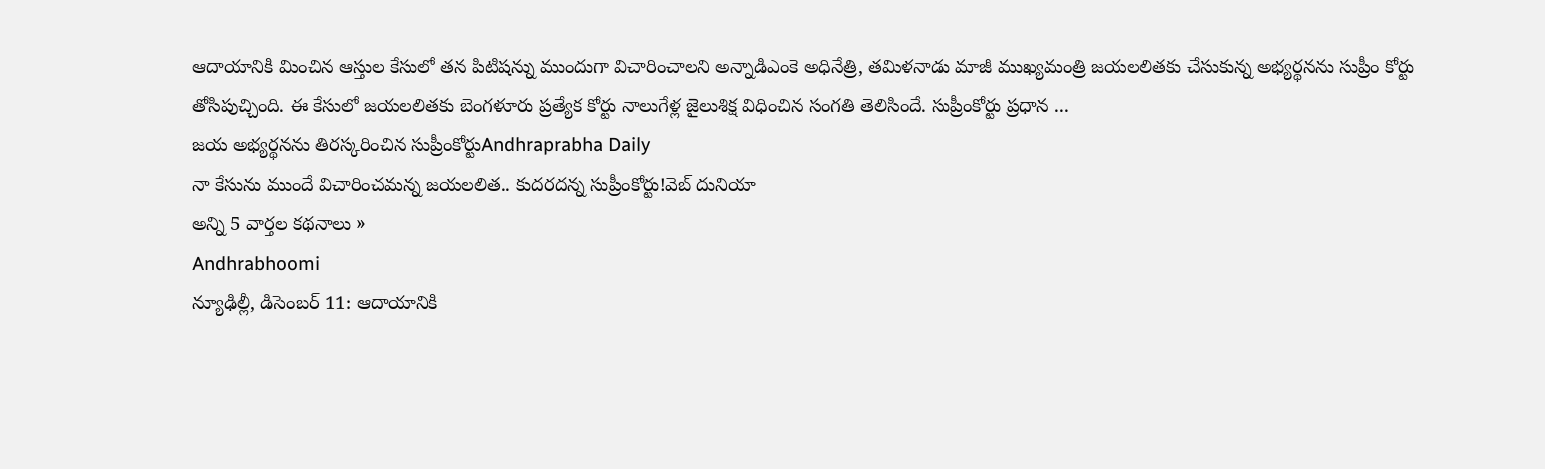ఆదాయానికి మించిన ఆస్తుల కేసులో తన పిటిషన్ను ముందుగా విచారించాలని అన్నాడిఎంకె అధినేత్రి, తమిళనాడు మాజీ ముఖ్యమంత్రి జయలలితకు చేసుకున్న అభ్యర్థనను సుప్రీం కోర్టు తోసిపుచ్చింది. ఈ కేసులో జయలలితకు బెంగళూరు ప్రత్యేక కోర్టు నాలుగేళ్ల జైలుశిక్ష విధించిన సంగతి తెలిసిందే. సుప్రీంకోర్టు ప్రధాన ...
జయ అభ్యర్థనను తిరస్కరించిన సుప్రీంకోర్టుAndhraprabha Daily
నా కేసును ముందే విచారించమన్న జయలలిత.. కుదరదన్న సుప్రీంకోర్టు!వెబ్ దునియా
అన్ని 5 వార్తల కథనాలు »
Andhrabhoomi
న్యూఢిల్లీ, డిసెంబర్ 11: ఆదాయానికి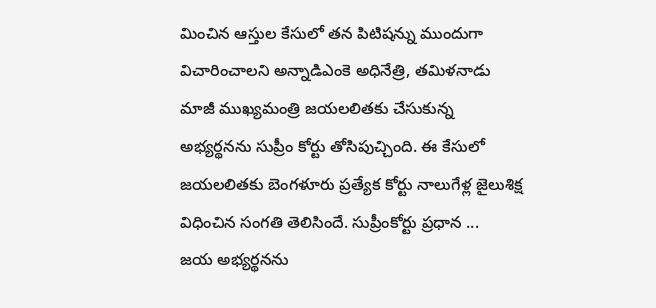మించిన ఆస్తుల కేసులో తన పిటిషన్ను ముందుగా విచారించాలని అన్నాడిఎంకె అధినేత్రి, తమిళనాడు మాజీ ముఖ్యమంత్రి జయలలితకు చేసుకున్న అభ్యర్థనను సుప్రీం కోర్టు తోసిపుచ్చింది. ఈ కేసులో జయలలితకు బెంగళూరు ప్రత్యేక కోర్టు నాలుగేళ్ల జైలుశిక్ష విధించిన సంగతి తెలిసిందే. సుప్రీంకోర్టు ప్రధాన ...
జయ అభ్యర్థనను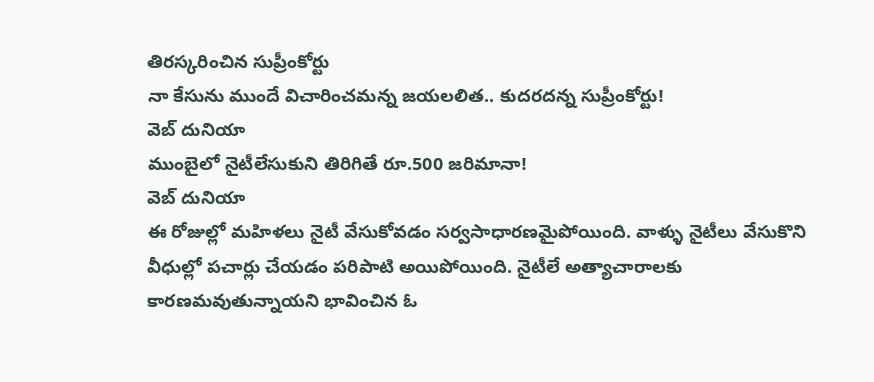తిరస్కరించిన సుప్రీంకోర్టు
నా కేసును ముందే విచారించమన్న జయలలిత.. కుదరదన్న సుప్రీంకోర్టు!
వెబ్ దునియా
ముంబైలో నైటీలేసుకుని తిరిగితే రూ.500 జరిమానా!
వెబ్ దునియా
ఈ రోజుల్లో మహిళలు నైటీ వేసుకోవడం సర్వసాధారణమైపోయింది. వాళ్ళు నైటీలు వేసుకొని వీధుల్లో పచార్లు చేయడం పరిపాటి అయిపోయింది. నైటీలే అత్యాచారాలకు కారణమవుతున్నాయని భావించిన ఓ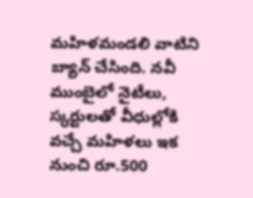మహిళమండలి వాటిని బ్యాన్ చేసింది. నవీ ముంబైలో నైటీలు, స్కర్టులతో వీధుల్లోకి వచ్చే మహిళలు ఇక నుంచి రూ.500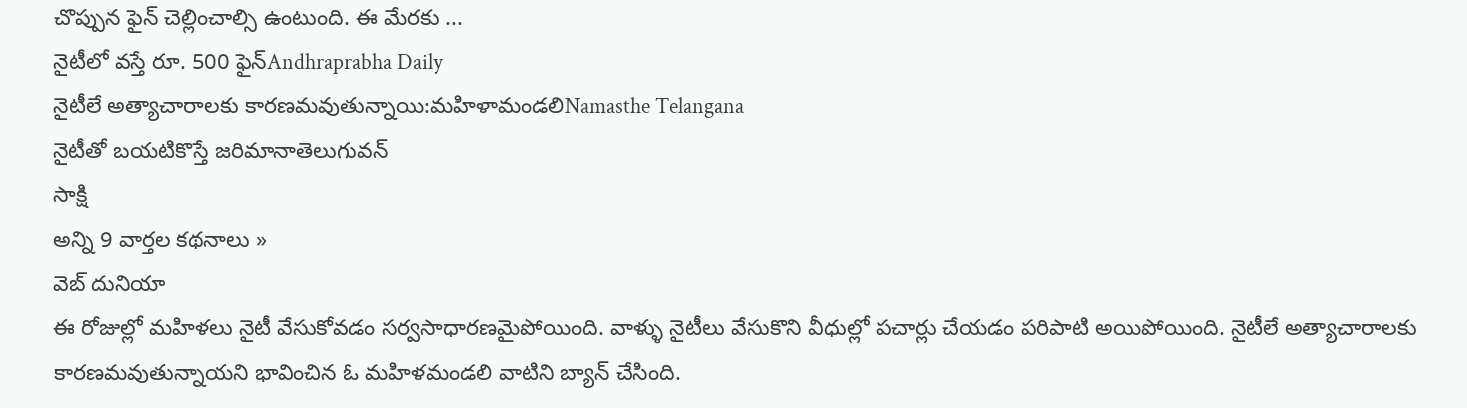చొప్పున ఫైన్ చెల్లించాల్సి ఉంటుంది. ఈ మేరకు ...
నైటీలో వస్తే రూ. 500 ఫైన్Andhraprabha Daily
నైటీలే అత్యాచారాలకు కారణమవుతున్నాయి:మహిళామండలిNamasthe Telangana
నైటీతో బయటికొస్తే జరిమానాతెలుగువన్
సాక్షి
అన్ని 9 వార్తల కథనాలు »
వెబ్ దునియా
ఈ రోజుల్లో మహిళలు నైటీ వేసుకోవడం సర్వసాధారణమైపోయింది. వాళ్ళు నైటీలు వేసుకొని వీధుల్లో పచార్లు చేయడం పరిపాటి అయిపోయింది. నైటీలే అత్యాచారాలకు కారణమవుతున్నాయని భావించిన ఓ మహిళమండలి వాటిని బ్యాన్ చేసింది.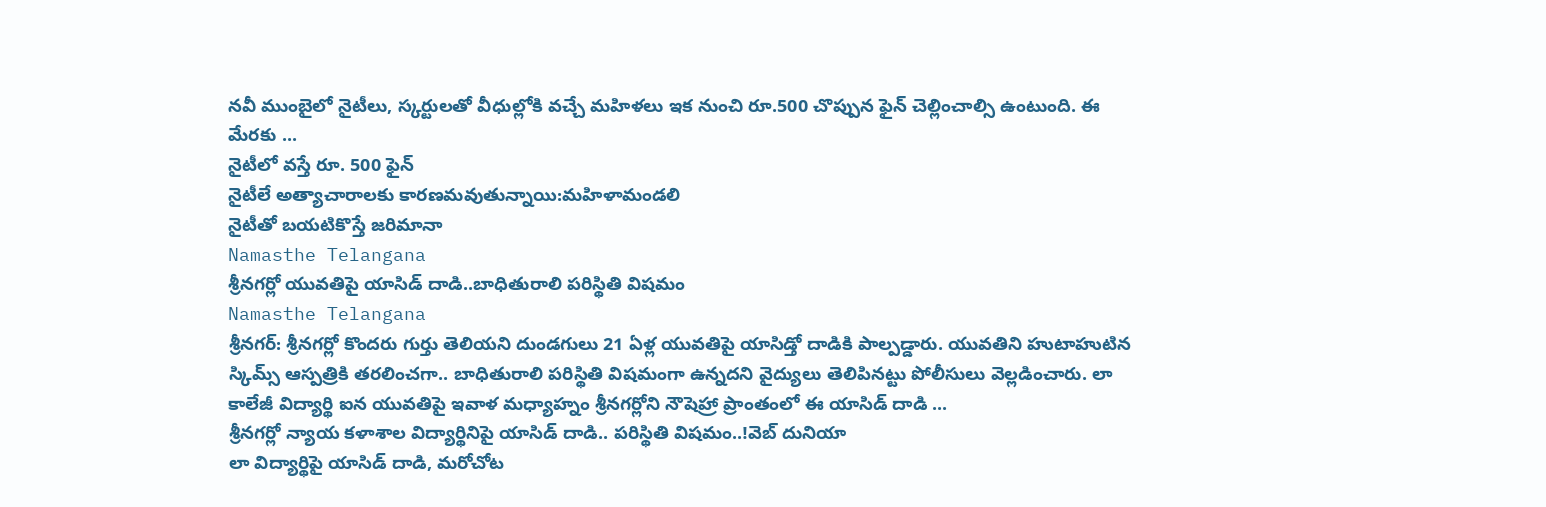నవీ ముంబైలో నైటీలు, స్కర్టులతో వీధుల్లోకి వచ్చే మహిళలు ఇక నుంచి రూ.500 చొప్పున ఫైన్ చెల్లించాల్సి ఉంటుంది. ఈ మేరకు ...
నైటీలో వస్తే రూ. 500 ఫైన్
నైటీలే అత్యాచారాలకు కారణమవుతున్నాయి:మహిళామండలి
నైటీతో బయటికొస్తే జరిమానా
Namasthe Telangana
శ్రీనగర్లో యువతిపై యాసిడ్ దాడి..బాధితురాలి పరిస్థితి విషమం
Namasthe Telangana
శ్రీనగర్: శ్రీనగర్లో కొందరు గుర్తు తెలియని దుండగులు 21 ఏళ్ల యువతిపై యాసిడ్తో దాడికి పాల్పడ్డారు. యువతిని హుటాహుటిన స్కిమ్స్ ఆస్పత్రికి తరలించగా.. బాధితురాలి పరిస్థితి విషమంగా ఉన్నదని వైద్యులు తెలిపినట్టు పోలీసులు వెల్లడించారు. లా కాలేజీ విద్యార్థి ఐన యువతిపై ఇవాళ మధ్యాహ్నం శ్రీనగర్లోని నౌషెహ్రా ప్రాంతంలో ఈ యాసిడ్ దాడి ...
శ్రీనగర్లో న్యాయ కళాశాల విద్యార్థినిపై యాసిడ్ దాడి.. పరిస్థితి విషమం..!వెబ్ దునియా
లా విద్యార్థిపై యాసిడ్ దాడి, మరోచోట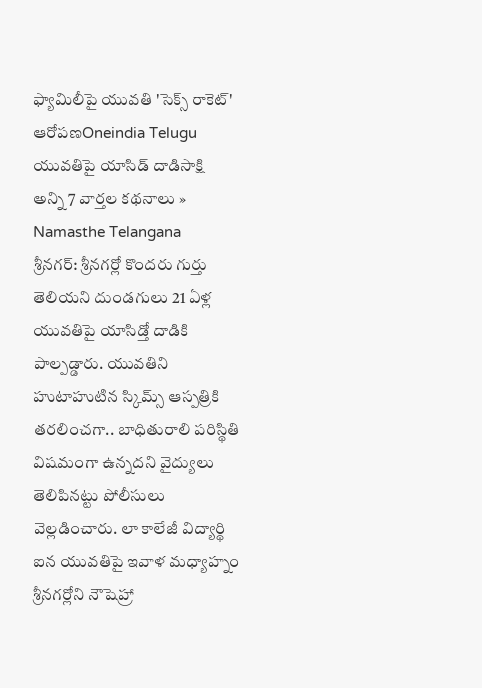ఫ్యామిలీపై యువతి 'సెక్స్ రాకెట్' ఆరోపణOneindia Telugu
యువతిపై యాసిడ్ దాడిసాక్షి
అన్ని 7 వార్తల కథనాలు »
Namasthe Telangana
శ్రీనగర్: శ్రీనగర్లో కొందరు గుర్తు తెలియని దుండగులు 21 ఏళ్ల యువతిపై యాసిడ్తో దాడికి పాల్పడ్డారు. యువతిని హుటాహుటిన స్కిమ్స్ ఆస్పత్రికి తరలించగా.. బాధితురాలి పరిస్థితి విషమంగా ఉన్నదని వైద్యులు తెలిపినట్టు పోలీసులు వెల్లడించారు. లా కాలేజీ విద్యార్థి ఐన యువతిపై ఇవాళ మధ్యాహ్నం శ్రీనగర్లోని నౌషెహ్రా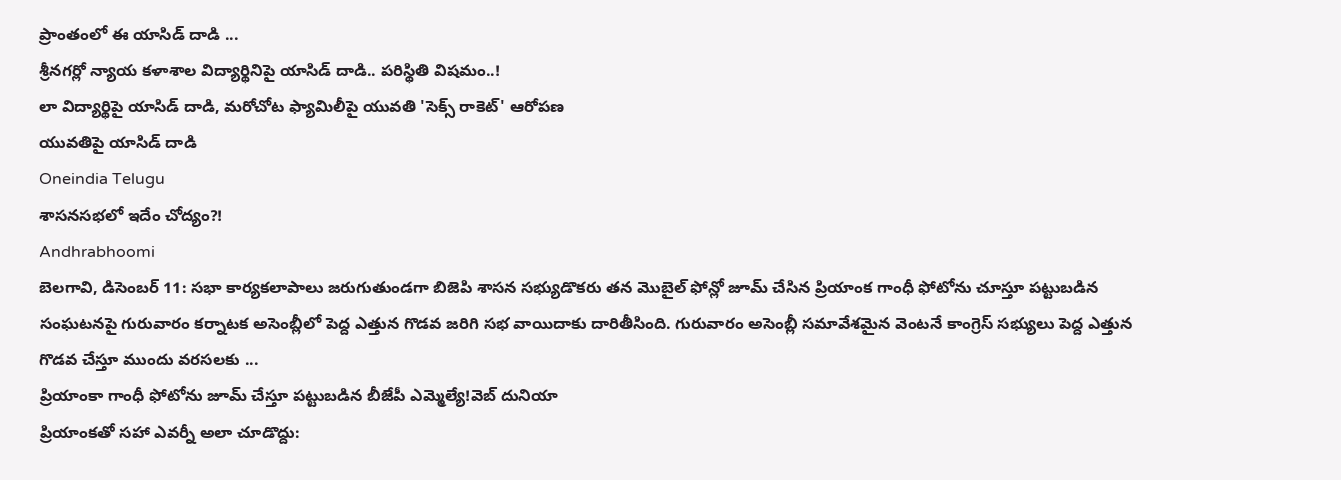ప్రాంతంలో ఈ యాసిడ్ దాడి ...
శ్రీనగర్లో న్యాయ కళాశాల విద్యార్థినిపై యాసిడ్ దాడి.. పరిస్థితి విషమం..!
లా విద్యార్థిపై యాసిడ్ దాడి, మరోచోట ఫ్యామిలీపై యువతి 'సెక్స్ రాకెట్' ఆరోపణ
యువతిపై యాసిడ్ దాడి
Oneindia Telugu
శాసనసభలో ఇదేం చోద్యం?!
Andhrabhoomi
బెలగావి, డిసెంబర్ 11: సభా కార్యకలాపాలు జరుగుతుండగా బిజెపి శాసన సభ్యుడొకరు తన మొబైల్ ఫోన్లో జూమ్ చేసిన ప్రియాంక గాంధీ ఫోటోను చూస్తూ పట్టుబడిన సంఘటనపై గురువారం కర్నాటక అసెంబ్లీలో పెద్ద ఎత్తున గొడవ జరిగి సభ వాయిదాకు దారితీసింది. గురువారం అసెంబ్లీ సమావేశమైన వెంటనే కాంగ్రెస్ సభ్యులు పెద్ద ఎత్తున గొడవ చేస్తూ ముందు వరసలకు ...
ప్రియాంకా గాంధీ ఫోటోను జూమ్ చేస్తూ పట్టుబడిన బీజేపీ ఎమ్మెల్యే!వెబ్ దునియా
ప్రియాంకతో సహా ఎవర్నీ అలా చూడొద్దు: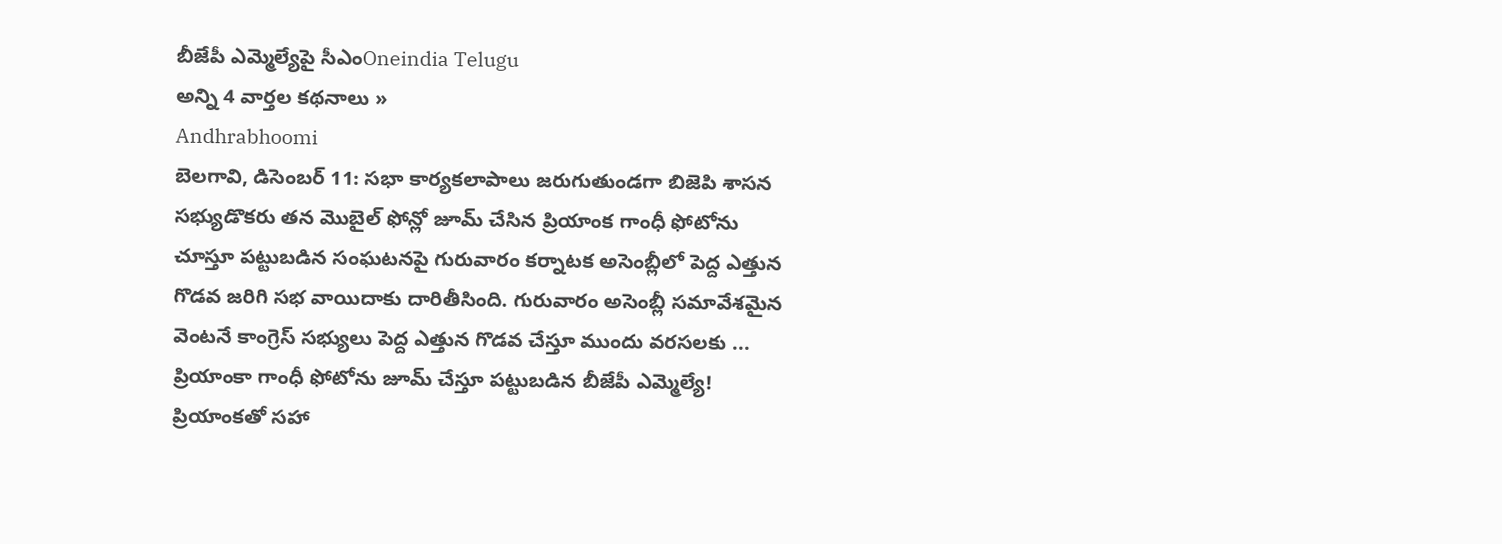బీజేపీ ఎమ్మెల్యేపై సీఎంOneindia Telugu
అన్ని 4 వార్తల కథనాలు »
Andhrabhoomi
బెలగావి, డిసెంబర్ 11: సభా కార్యకలాపాలు జరుగుతుండగా బిజెపి శాసన సభ్యుడొకరు తన మొబైల్ ఫోన్లో జూమ్ చేసిన ప్రియాంక గాంధీ ఫోటోను చూస్తూ పట్టుబడిన సంఘటనపై గురువారం కర్నాటక అసెంబ్లీలో పెద్ద ఎత్తున గొడవ జరిగి సభ వాయిదాకు దారితీసింది. గురువారం అసెంబ్లీ సమావేశమైన వెంటనే కాంగ్రెస్ సభ్యులు పెద్ద ఎత్తున గొడవ చేస్తూ ముందు వరసలకు ...
ప్రియాంకా గాంధీ ఫోటోను జూమ్ చేస్తూ పట్టుబడిన బీజేపీ ఎమ్మెల్యే!
ప్రియాంకతో సహా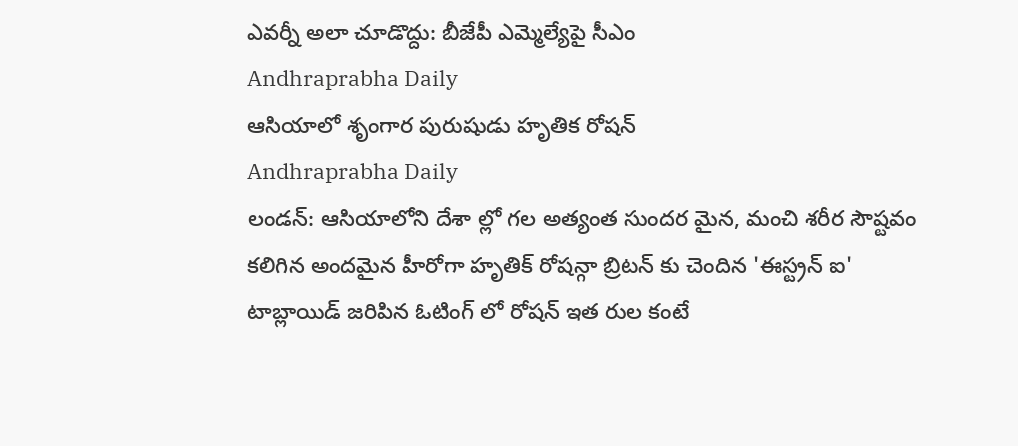ఎవర్నీ అలా చూడొద్దు: బీజేపీ ఎమ్మెల్యేపై సీఎం
Andhraprabha Daily
ఆసియాలో శృంగార పురుషుడు హృతిక రోషన్
Andhraprabha Daily
లండన్: ఆసియాలోని దేశా ల్లో గల అత్యంత సుందర మైన, మంచి శరీర సౌష్టవం కలిగిన అందమైన హీరోగా హృతిక్ రోషన్గా బ్రిటన్ కు చెందిన 'ఈస్ట్రన్ ఐ' టాబ్లాయిడ్ జరిపిన ఓటింగ్ లో రోషన్ ఇత రుల కంటే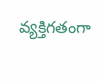వ్యక్తిగతంగా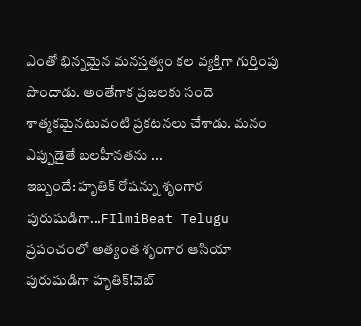ఎంతో భిన్నమైన మనస్తత్వం కల వ్యక్తిగా గుర్తింపు పొందాడు. అంతేగాక ప్రజలకు సందె శాత్మకమైనటువంటి ప్రకటనలు చేశాడు. మనం ఎప్పుడైతే బలహీనతను ...
ఇబ్బందే: హృతిక్ రోషన్ను శృంగార పురుషుడిగా...FIlmiBeat Telugu
ప్రపంచంలో అత్యంత శృంగార ఆసియా పురుషుడిగా హృతిక్!వెబ్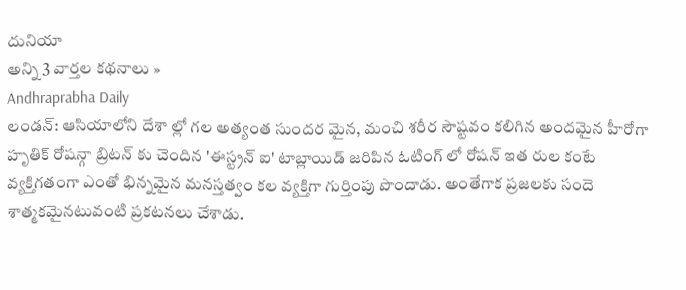దునియా
అన్ని 3 వార్తల కథనాలు »
Andhraprabha Daily
లండన్: ఆసియాలోని దేశా ల్లో గల అత్యంత సుందర మైన, మంచి శరీర సౌష్టవం కలిగిన అందమైన హీరోగా హృతిక్ రోషన్గా బ్రిటన్ కు చెందిన 'ఈస్ట్రన్ ఐ' టాబ్లాయిడ్ జరిపిన ఓటింగ్ లో రోషన్ ఇత రుల కంటే వ్యక్తిగతంగా ఎంతో భిన్నమైన మనస్తత్వం కల వ్యక్తిగా గుర్తింపు పొందాడు. అంతేగాక ప్రజలకు సందె శాత్మకమైనటువంటి ప్రకటనలు చేశాడు.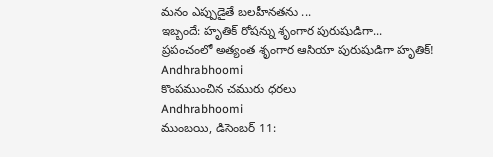మనం ఎప్పుడైతే బలహీనతను ...
ఇబ్బందే: హృతిక్ రోషన్ను శృంగార పురుషుడిగా...
ప్రపంచంలో అత్యంత శృంగార ఆసియా పురుషుడిగా హృతిక్!
Andhrabhoomi
కొంపముంచిన చమురు ధరలు
Andhrabhoomi
ముంబయి, డిసెంబర్ 11: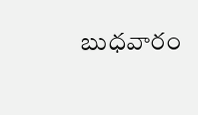బుధవారం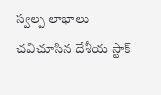స్వల్ప లాభాలు చవిచూసిన దేశీయ స్టాక్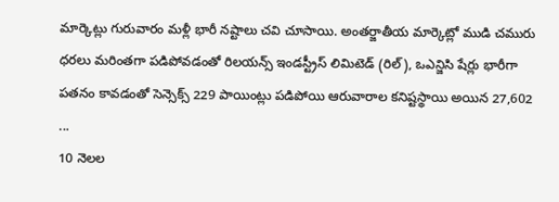మార్కెట్లు గురువారం మళ్లీ భారీ నష్టాలు చవి చూసాయి. అంతర్జాతీయ మార్కెట్లో ముడి చమురు ధరలు మరింతగా పడిపోవడంతో రిలయన్స్ ఇండస్ట్రీస్ లిమిటెడ్ (రిల్), ఒఎన్జిసి షేర్లు భారీగా పతనం కావడంతో సెన్సెక్స్ 229 పాయింట్లు పడిపోయి ఆరువారాల కనిష్టస్థాయి అయిన 27,602 ...
10 నెలల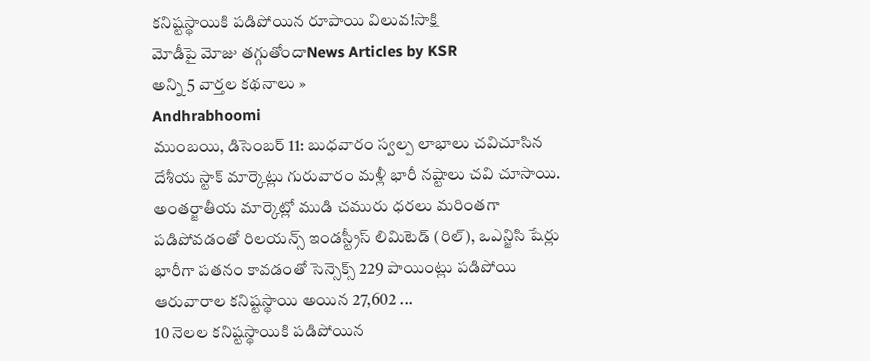కనిష్టస్థాయికి పడిపోయిన రూపాయి విలువ!సాక్షి
మోడీపై మోజు తగ్గుతోందాNews Articles by KSR
అన్ని 5 వార్తల కథనాలు »
Andhrabhoomi
ముంబయి, డిసెంబర్ 11: బుధవారం స్వల్ప లాభాలు చవిచూసిన దేశీయ స్టాక్ మార్కెట్లు గురువారం మళ్లీ భారీ నష్టాలు చవి చూసాయి. అంతర్జాతీయ మార్కెట్లో ముడి చమురు ధరలు మరింతగా పడిపోవడంతో రిలయన్స్ ఇండస్ట్రీస్ లిమిటెడ్ (రిల్), ఒఎన్జిసి షేర్లు భారీగా పతనం కావడంతో సెన్సెక్స్ 229 పాయింట్లు పడిపోయి ఆరువారాల కనిష్టస్థాయి అయిన 27,602 ...
10 నెలల కనిష్టస్థాయికి పడిపోయిన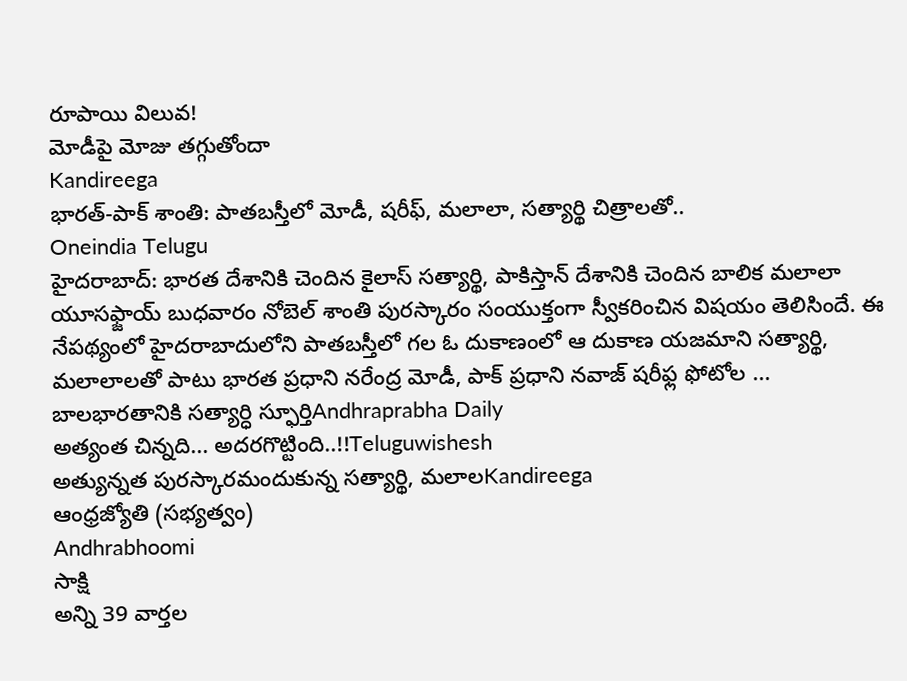రూపాయి విలువ!
మోడీపై మోజు తగ్గుతోందా
Kandireega
భారత్-పాక్ శాంతి: పాతబస్తీలో మోడీ, షరీఫ్, మలాలా, సత్యార్థి చిత్రాలతో..
Oneindia Telugu
హైదరాబాద్: భారత దేశానికి చెందిన కైలాస్ సత్యార్థి, పాకిస్తాన్ దేశానికి చెందిన బాలిక మలాలా యూసఫ్జాయ్ బుధవారం నోబెల్ శాంతి పురస్కారం సంయుక్తంగా స్వీకరించిన విషయం తెలిసిందే. ఈ నేపథ్యంలో హైదరాబాదులోని పాతబస్తీలో గల ఓ దుకాణంలో ఆ దుకాణ యజమాని సత్యార్థి, మలాలాలతో పాటు భారత ప్రధాని నరేంద్ర మోడీ, పాక్ ప్రధాని నవాజ్ షరీఫ్ల ఫోటోల ...
బాలభారతానికి సత్యార్ధి స్ఫూర్తిAndhraprabha Daily
అత్యంత చిన్నది... అదరగొట్టింది..!!Teluguwishesh
అత్యున్నత పురస్కారమందుకున్న సత్యార్థి, మలాలKandireega
ఆంధ్రజ్యోతి (సభ్యత్వం)
Andhrabhoomi
సాక్షి
అన్ని 39 వార్తల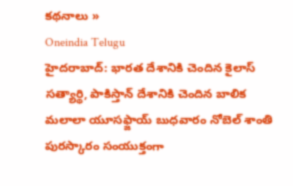కథనాలు »
Oneindia Telugu
హైదరాబాద్: భారత దేశానికి చెందిన కైలాస్ సత్యార్థి, పాకిస్తాన్ దేశానికి చెందిన బాలిక మలాలా యూసఫ్జాయ్ బుధవారం నోబెల్ శాంతి పురస్కారం సంయుక్తంగా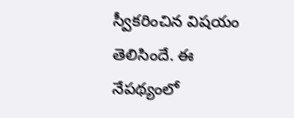స్వీకరించిన విషయం తెలిసిందే. ఈ నేపథ్యంలో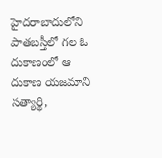హైదరాబాదులోని పాతబస్తీలో గల ఓ దుకాణంలో ఆ దుకాణ యజమాని సత్యార్థి,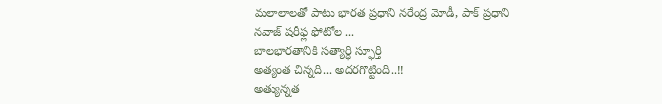మలాలాలతో పాటు భారత ప్రధాని నరేంద్ర మోడీ, పాక్ ప్రధాని నవాజ్ షరీఫ్ల ఫోటోల ...
బాలభారతానికి సత్యార్ధి స్ఫూర్తి
అత్యంత చిన్నది... అదరగొట్టింది..!!
అత్యున్నత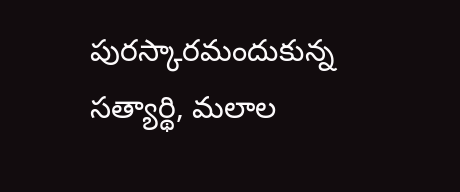పురస్కారమందుకున్న సత్యార్థి, మలాల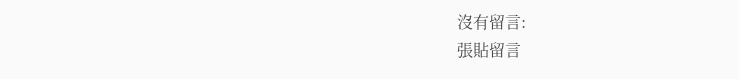沒有留言:
張貼留言